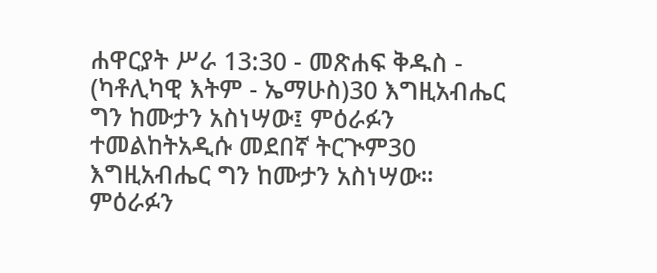ሐዋርያት ሥራ 13:30 - መጽሐፍ ቅዱስ - (ካቶሊካዊ እትም - ኤማሁስ)30 እግዚአብሔር ግን ከሙታን አስነሣው፤ ምዕራፉን ተመልከትአዲሱ መደበኛ ትርጒም30 እግዚአብሔር ግን ከሙታን አስነሣው። ምዕራፉን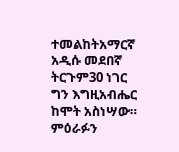ተመልከትአማርኛ አዲሱ መደበኛ ትርጉም30 ነገር ግን እግዚአብሔር ከሞት አስነሣው። ምዕራፉን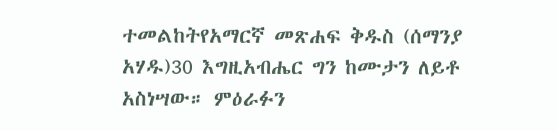ተመልከትየአማርኛ መጽሐፍ ቅዱስ (ሰማንያ አሃዱ)30 እግዚአብሔር ግን ከሙታን ለይቶ አስነሣው። ምዕራፉን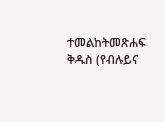ተመልከትመጽሐፍ ቅዱስ (የብሉይና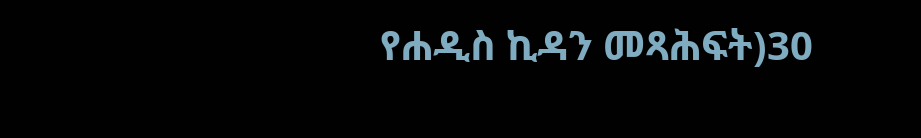የሐዲስ ኪዳን መጻሕፍት)30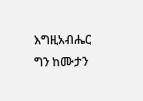እግዚአብሔር ግን ከሙታን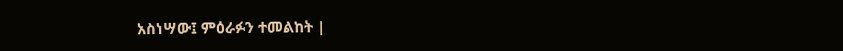አስነሣው፤ ምዕራፉን ተመልከት |